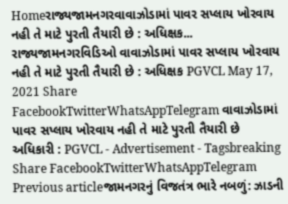Homeરાજ્યજામનગરવાવાઝોડામાં પાવર સપ્લાય ખોરવાય નહી તે માટે પુરતી તૈયારી છે : અધિક્ષક... રાજ્યજામનગરવિડિઓ વાવાઝોડામાં પાવર સપ્લાય ખોરવાય નહી તે માટે પુરતી તૈયારી છે : અધિક્ષક PGVCL May 17, 2021 Share FacebookTwitterWhatsAppTelegram વાવાઝોડામાં પાવર સપ્લાય ખોરવાય નહી તે માટે પુરતી તૈયારી છે અધિકારી : PGVCL - Advertisement - Tagsbreaking Share FacebookTwitterWhatsAppTelegram Previous articleજામનગરનું વિજતંત્ર ભારે નબળું: ઝાડની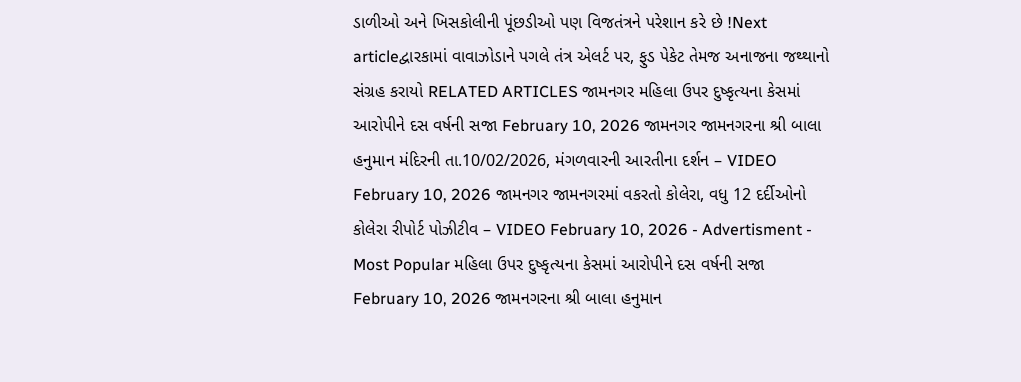ડાળીઓ અને ખિસકોલીની પૂંછડીઓ પણ વિજતંત્રને પરેશાન કરે છે !Next articleદ્વારકામાં વાવાઝોડાને પગલે તંત્ર એલર્ટ પર, ફુડ પેકેટ તેમજ અનાજના જથ્થાનો સંગ્રહ કરાયો RELATED ARTICLES જામનગર મહિલા ઉપર દુષ્કૃત્યના કેસમાં આરોપીને દસ વર્ષની સજા February 10, 2026 જામનગર જામનગરના શ્રી બાલા હનુમાન મંદિરની તા.10/02/2026, મંગળવારની આરતીના દર્શન – VIDEO February 10, 2026 જામનગર જામનગરમાં વકરતો કોલેરા, વધુ 12 દર્દીઓનો કોલેરા રીપોર્ટ પોઝીટીવ – VIDEO February 10, 2026 - Advertisment - Most Popular મહિલા ઉપર દુષ્કૃત્યના કેસમાં આરોપીને દસ વર્ષની સજા February 10, 2026 જામનગરના શ્રી બાલા હનુમાન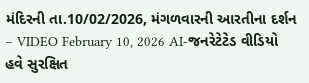મંદિરની તા.10/02/2026, મંગળવારની આરતીના દર્શન – VIDEO February 10, 2026 AI-જનરેટેટેડ વીડિયો હવે સુરક્ષિત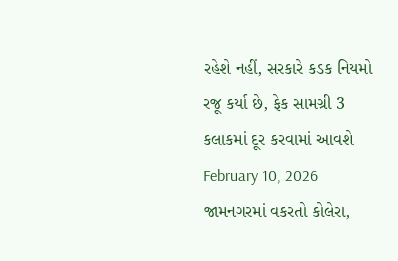રહેશે નહીં, સરકારે કડક નિયમો રજૂ કર્યા છે, ફેક સામગ્રી 3 કલાકમાં દૂર કરવામાં આવશે February 10, 2026 જામનગરમાં વકરતો કોલેરા,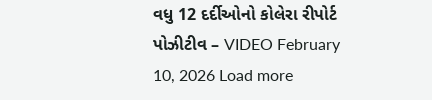વધુ 12 દર્દીઓનો કોલેરા રીપોર્ટ પોઝીટીવ – VIDEO February 10, 2026 Load more